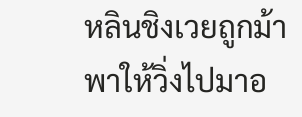หลินชิงเวยถูกม้าพาให้วิ่งไปมาอ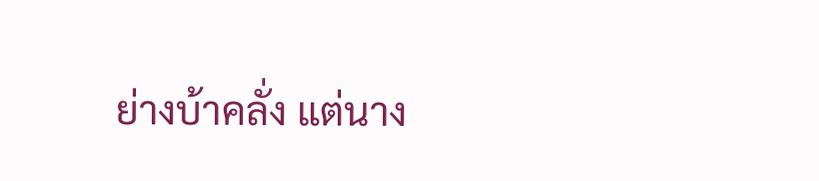ย่างบ้าคลั่ง แต่นาง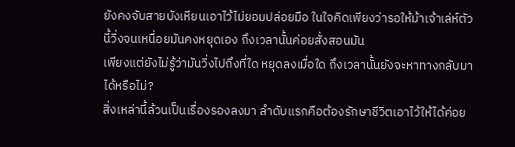ยังคงจับสายบังเหียนเอาไว้ไม่ยอมปล่อยมือ ในใจคิดเพียงว่ารอให้ม้าเจ้าเล่ห์ตัวนี้วิ่งจนเหนื่อยมันคงหยุดเอง ถึงเวลานั้นค่อยสั่งสอนมัน
เพียงแต่ยังไม่รู้ว่ามันวิ่งไปถึงที่ใด หยุดลงเมื่อใด ถึงเวลานั้นยังจะหาทางกลับมาได้หรือไม่?
สิ่งเหล่านี้ล้วนเป็นเรื่องรองลงมา ลำดับแรกคือต้องรักษาชีวิตเอาไว้ให้ได้ค่อย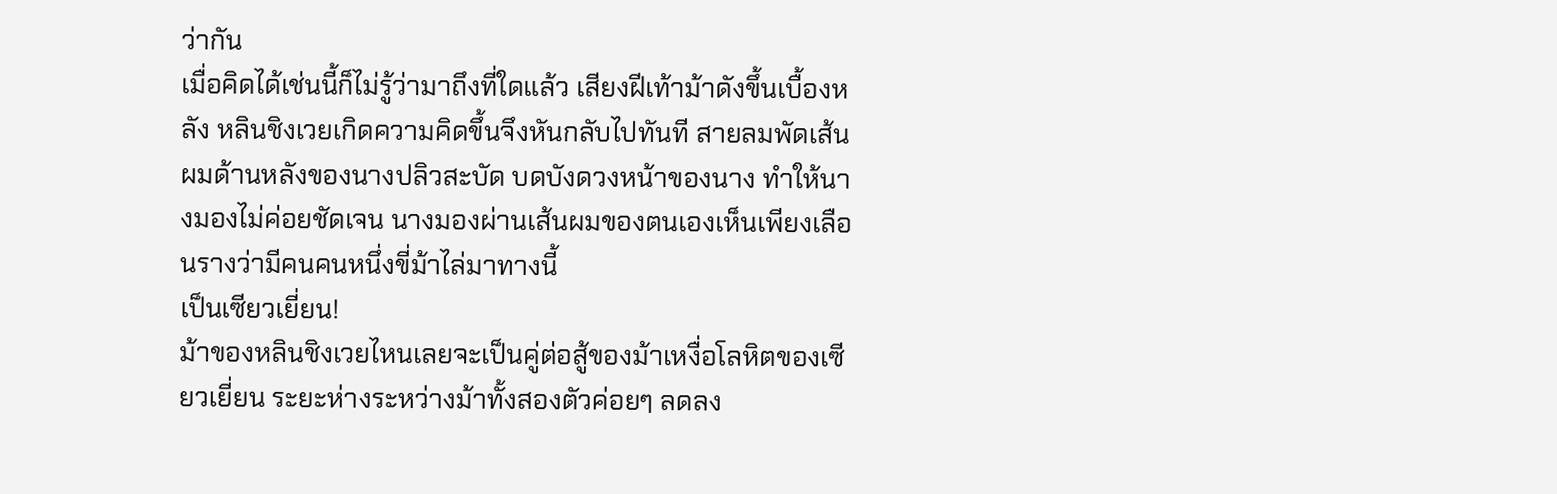ว่ากัน
เมื่อคิดได้เช่นนี้ก็ไม่รู้ว่ามาถึงที่ใดแล้ว เสียงฝีเท้าม้าดังขึ้นเบื้องหลัง หลินชิงเวยเกิดความคิดขึ้นจึงหันกลับไปทันที สายลมพัดเส้นผมด้านหลังของนางปลิวสะบัด บดบังดวงหน้าของนาง ทำให้นางมองไม่ค่อยชัดเจน นางมองผ่านเส้นผมของตนเองเห็นเพียงเลือนรางว่ามีคนคนหนึ่งขี่ม้าไล่มาทางนี้
เป็นเซียวเยี่ยน!
ม้าของหลินชิงเวยไหนเลยจะเป็นคู่ต่อสู้ของม้าเหงื่อโลหิตของเซียวเยี่ยน ระยะห่างระหว่างม้าทั้งสองตัวค่อยๆ ลดลง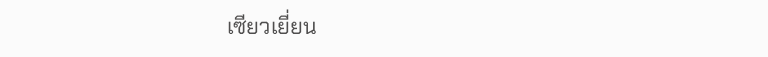เซียวเยี่ยน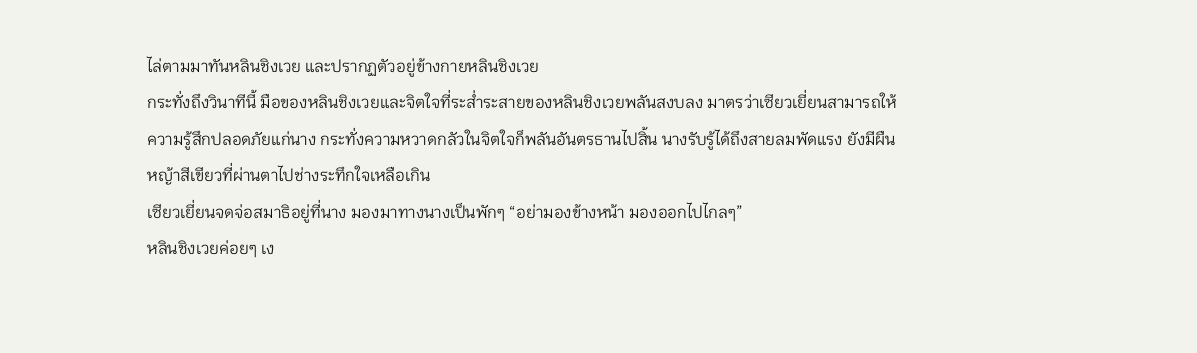ไล่ตามมาทันหลินชิงเวย และปรากฏตัวอยู่ข้างกายหลินชิงเวย
กระทั่งถึงวินาทีนี้ มือของหลินชิงเวยและจิตใจที่ระส่ำระสายของหลินชิงเวยพลันสงบลง มาตรว่าเซียวเยี่ยนสามารถให้ความรู้สึกปลอดภัยแก่นาง กระทั่งความหวาดกลัวในจิตใจก็พลันอันตรธานไปสิ้น นางรับรู้ได้ถึงสายลมพัดแรง ยังมีผืนหญ้าสีเขียวที่ผ่านตาไปช่างระทึกใจเหลือเกิน
เซียวเยี่ยนจดจ่อสมาธิอยู่ที่นาง มองมาทางนางเป็นพักๆ “อย่ามองข้างหน้า มองออกไปไกลๆ”
หลินชิงเวยค่อยๆ เง